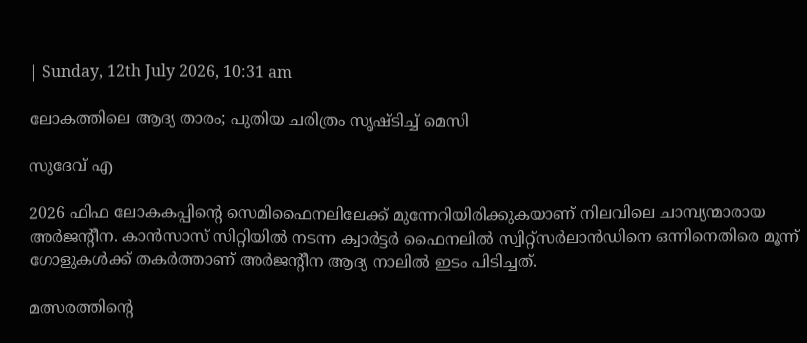| Sunday, 12th July 2026, 10:31 am

ലോകത്തിലെ ആദ്യ താരം; പുതിയ ചരിത്രം സൃഷ്‌ടിച്ച് മെസി

സുദേവ് എ

2026 ഫിഫ ലോകകപ്പിന്റെ സെമിഫൈനലിലേക്ക് മുന്നേറിയിരിക്കുകയാണ് നിലവിലെ ചാമ്പ്യന്മാരായ അർജന്റീന. കാൻസാസ് സിറ്റിയിൽ നടന്ന ക്വാർട്ടർ ഫൈനലിൽ സ്വിറ്റ്സർലാൻഡിനെ ഒന്നിനെതിരെ മൂന്ന് ഗോളുകൾക്ക് തകർത്താണ് അർജന്റീന ആദ്യ നാലിൽ ഇടം പിടിച്ചത്.

മത്സരത്തിന്റെ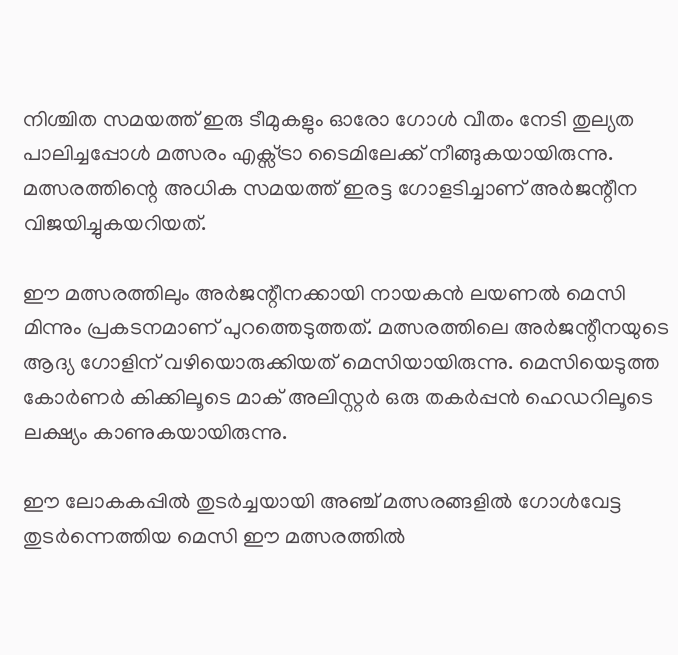നിശ്ചിത സമയത്ത് ഇരു ടീമുകളും ഓരോ ഗോൾ വീതം നേടി തുല്യത പാലിച്ചപ്പോൾ മത്സരം എക്സ്ട്രാ ടൈമിലേക്ക് നീങ്ങുകയായിരുന്നു. മത്സരത്തിന്റെ അധിക സമയത്ത് ഇരട്ട ഗോളടിച്ചാണ് അർജന്റീന വിജയിച്ചുകയറിയത്.

ഈ മത്സരത്തിലും അർജന്റീനക്കായി നായകൻ ലയണൽ മെസി മിന്നും പ്രകടനമാണ് പുറത്തെടുത്തത്. മത്സരത്തിലെ അർജന്റീനയുടെ ആദ്യ ഗോളിന് വഴിയൊരുക്കിയത് മെസിയായിരുന്നു. മെസിയെടുത്ത കോർണർ കിക്കിലൂടെ മാക് അലിസ്റ്റർ ഒരു തകർപ്പൻ ഹെഡറിലൂടെ ലക്ഷ്യം കാണുകയായിരുന്നു.

ഈ ലോകകപ്പിൽ തുടർച്ചയായി അഞ്ച് മത്സരങ്ങളിൽ ഗോൾവേട്ട തുടർന്നെത്തിയ മെസി ഈ മത്സരത്തിൽ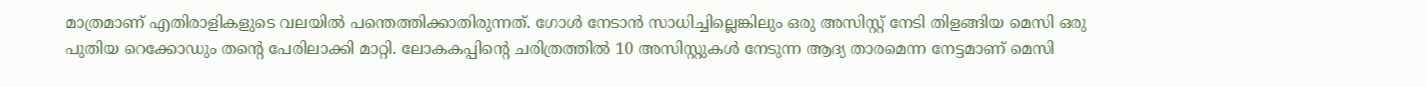മാത്രമാണ് എതിരാളികളുടെ വലയിൽ പന്തെത്തിക്കാതിരുന്നത്. ഗോൾ നേടാൻ സാധിച്ചില്ലെങ്കിലും ഒരു അസിസ്റ്റ് നേടി തിളങ്ങിയ മെസി ഒരു പുതിയ റെക്കോഡും തന്റെ പേരിലാക്കി മാറ്റി. ലോകകപ്പിന്റെ ചരിത്രത്തിൽ 10 അസിസ്റ്റുകൾ നേടുന്ന ആദ്യ താരമെന്ന നേട്ടമാണ് മെസി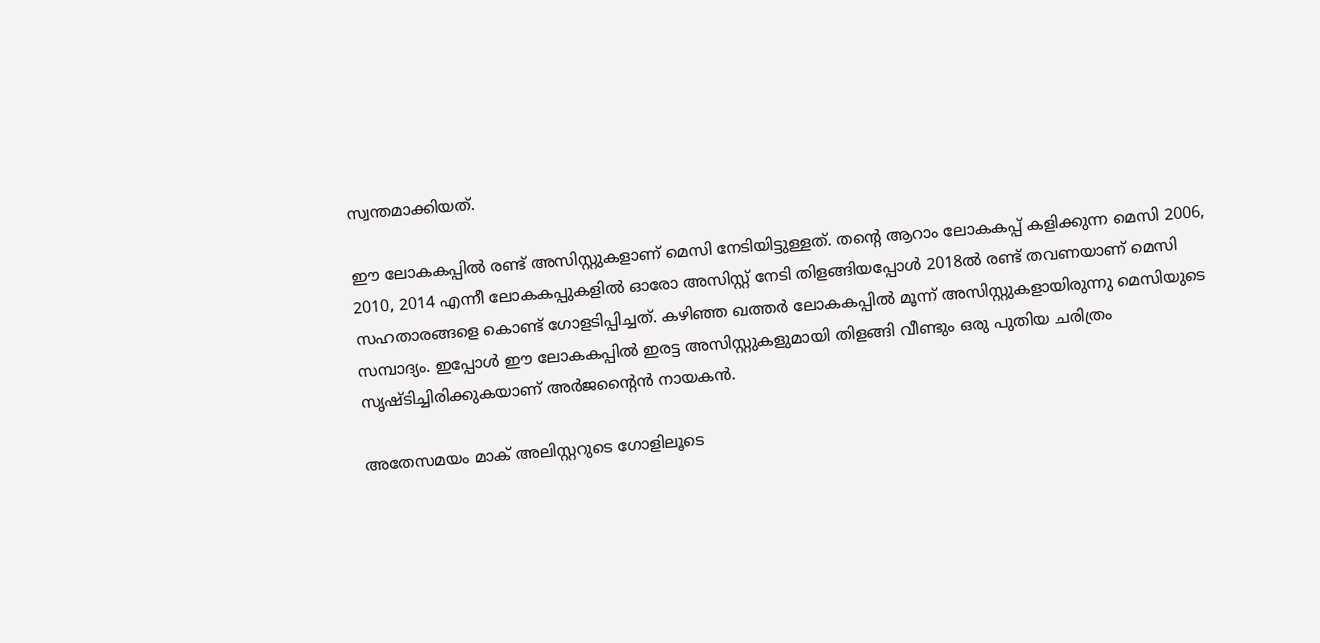സ്വന്തമാക്കിയത്.

ഈ ലോകകപ്പിൽ രണ്ട് അസിസ്റ്റുകളാണ് മെസി നേടിയിട്ടുള്ളത്. തന്റെ ആറാം ലോകകപ്പ് കളിക്കുന്ന മെസി 2006, 2010, 2014 എന്നീ ലോകകപ്പുകളിൽ ഓരോ അസിസ്റ്റ് നേടി തിളങ്ങിയപ്പോൾ 2018ൽ രണ്ട് തവണയാണ് മെസി സഹതാരങ്ങളെ കൊണ്ട് ഗോളടിപ്പിച്ചത്. കഴിഞ്ഞ ഖത്തർ ലോകകപ്പിൽ മൂന്ന് അസിസ്റ്റുകളായിരുന്നു മെസിയുടെ സമ്പാദ്യം. ഇപ്പോൾ ഈ ലോകകപ്പിൽ ഇരട്ട അസിസ്റ്റുകളുമായി തിളങ്ങി വീണ്ടും ഒരു പുതിയ ചരിത്രം സൃഷ്ടിച്ചിരിക്കുകയാണ് അർജന്റൈൻ നായകൻ.

അതേസമയം മാക് അലിസ്റ്ററുടെ ഗോളിലൂടെ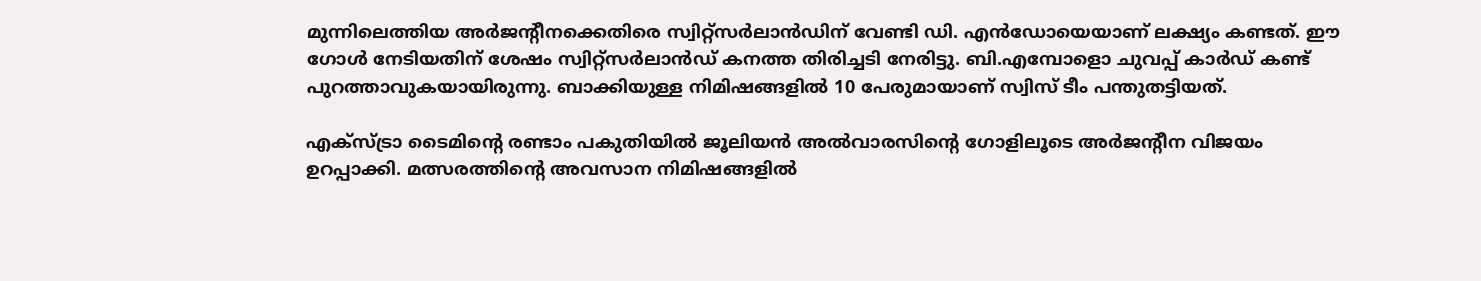മുന്നിലെത്തിയ അർജന്റീനക്കെതിരെ സ്വിറ്റ്സർലാൻഡിന് വേണ്ടി ഡി. എൻഡോയെയാണ് ലക്ഷ്യം കണ്ടത്. ഈ ഗോൾ നേടിയതിന് ശേഷം സ്വിറ്റ്സർലാൻഡ് കനത്ത തിരിച്ചടി നേരിട്ടു. ബി.എമ്പോളൊ ചുവപ്പ് കാർഡ് കണ്ട് പുറത്താവുകയായിരുന്നു. ബാക്കിയുള്ള നിമിഷങ്ങളിൽ 10 പേരുമായാണ് സ്വിസ് ടീം പന്തുതട്ടിയത്.

എക്സ്ട്രാ ടൈമിന്റെ രണ്ടാം പകുതിയിൽ ജൂലിയൻ അൽവാരസിന്റെ ഗോളിലൂടെ അർജന്റീന വിജയം ഉറപ്പാക്കി. മത്സരത്തിന്റെ അവസാന നിമിഷങ്ങളിൽ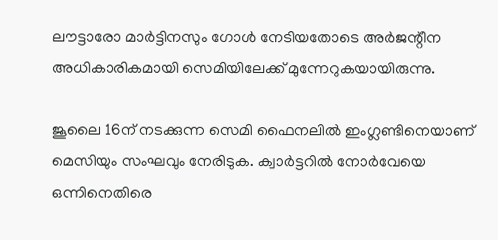ലൗട്ടാരോ മാർട്ടിനസും ഗോൾ നേടിയതോടെ അർജന്റീന അധികാരികമായി സെമിയിലേക്ക് മുന്നേറുകയായിരുന്നു.

ജൂലൈ 16ന് നടക്കുന്ന സെമി ഫൈനലിൽ ഇംഗ്ലണ്ടിനെയാണ് മെസിയും സംഘവും നേരിടുക. ക്വാർട്ടറിൽ നോർവേയെ ഒന്നിനെതിരെ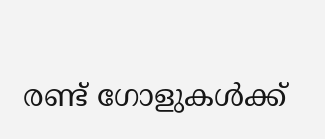രണ്ട് ഗോളുകൾക്ക്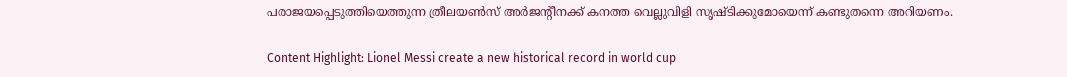പരാജയപ്പെടുത്തിയെത്തുന്ന ത്രീലയൺസ് അർജന്റീനക്ക് കനത്ത വെല്ലുവിളി സൃഷ്ടിക്കുമോയെന്ന് കണ്ടുതന്നെ അറിയണം.

Content Highlight: Lionel Messi create a new historical record in world cup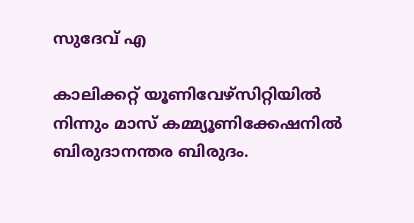സുദേവ് എ

കാലിക്കറ്റ് യൂണിവേഴ്‌സിറ്റിയില്‍ നിന്നും മാസ് കമ്മ്യൂണിക്കേഷനില്‍ ബിരുദാനന്തര ബിരുദം.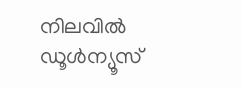നിലവില്‍ ഡൂള്‍ന്യൂസ്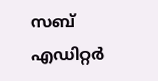സബ് എഡിറ്റര്‍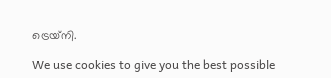ട്രെയ്‌നി.

We use cookies to give you the best possible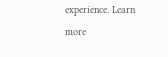experience. Learn more